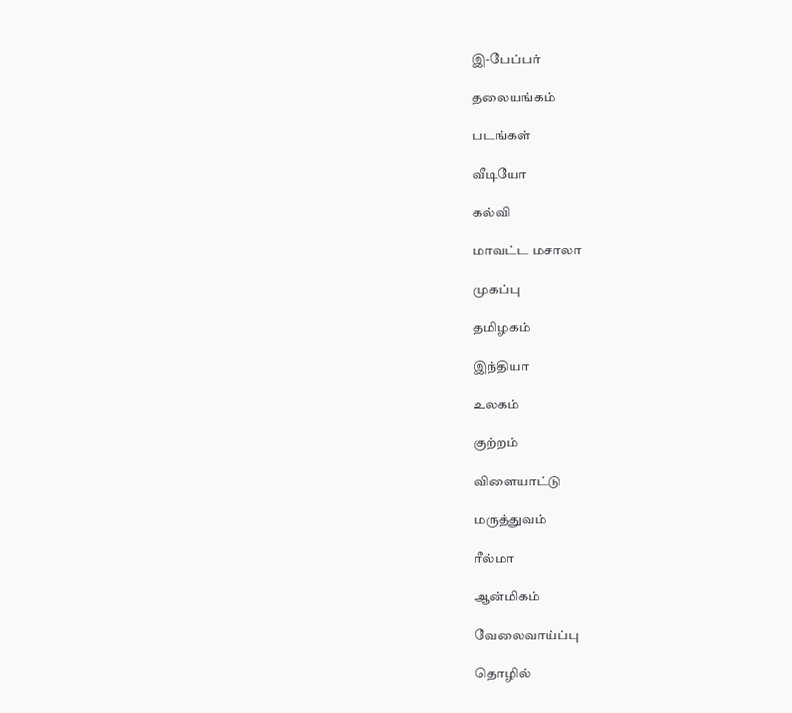இ-பேப்பர்

தலையங்கம்

படங்கள்

வீடியோ

கல்வி

மாவட்ட மசாலா

முகப்பு

தமிழகம்

இந்தியா

உலகம்

குற்றம்

விளையாட்டு

மருத்துவம்

ரீல்மா

ஆன்மிகம்

வேலைவாய்ப்பு

தொழில்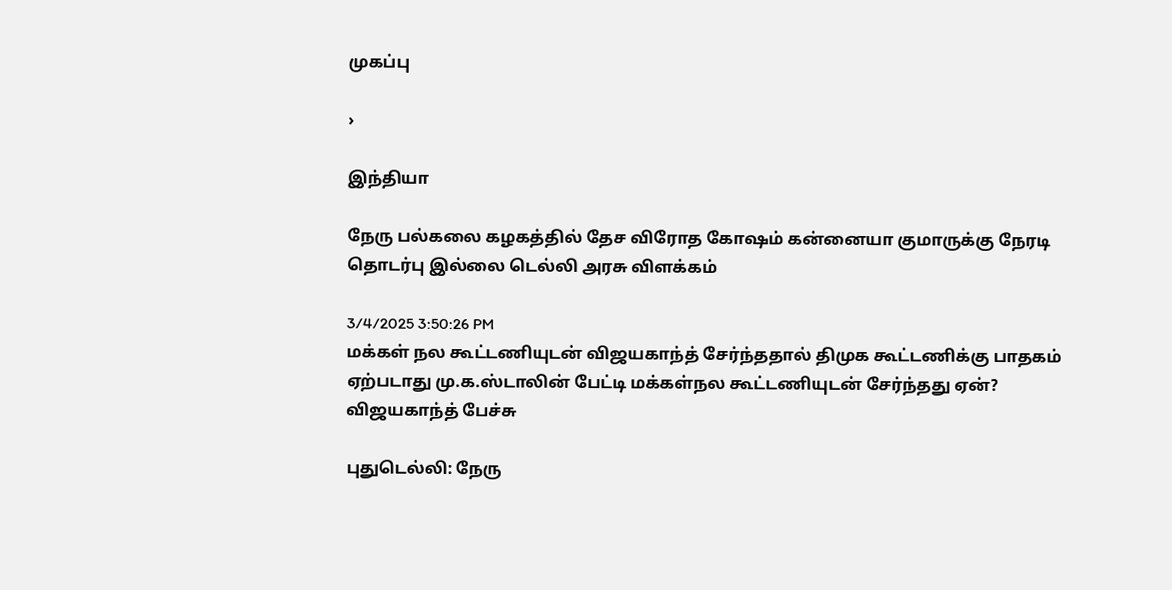முகப்பு

›

இந்தியா

நேரு பல்கலை கழகத்தில் தேச விரோத கோஷம் கன்னையா குமாருக்கு நேரடி தொடர்பு இல்லை டெல்லி அரசு விளக்கம்

3/4/2025 3:50:26 PM
மக்கள் நல கூட்டணியுடன் விஜயகாந்த் சேர்ந்ததால் திமுக கூட்டணிக்கு பாதகம் ஏற்படாது மு.க.ஸ்டாலின் பேட்டி மக்கள்நல கூட்டணியுடன் சேர்ந்தது ஏன்? விஜயகாந்த் பேச்சு

புதுடெல்லி: நேரு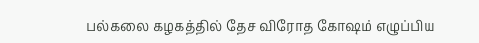பல்கலை கழகத்தில் தேச விரோத கோஷம் எழுப்பிய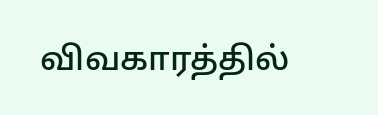விவகாரத்தில்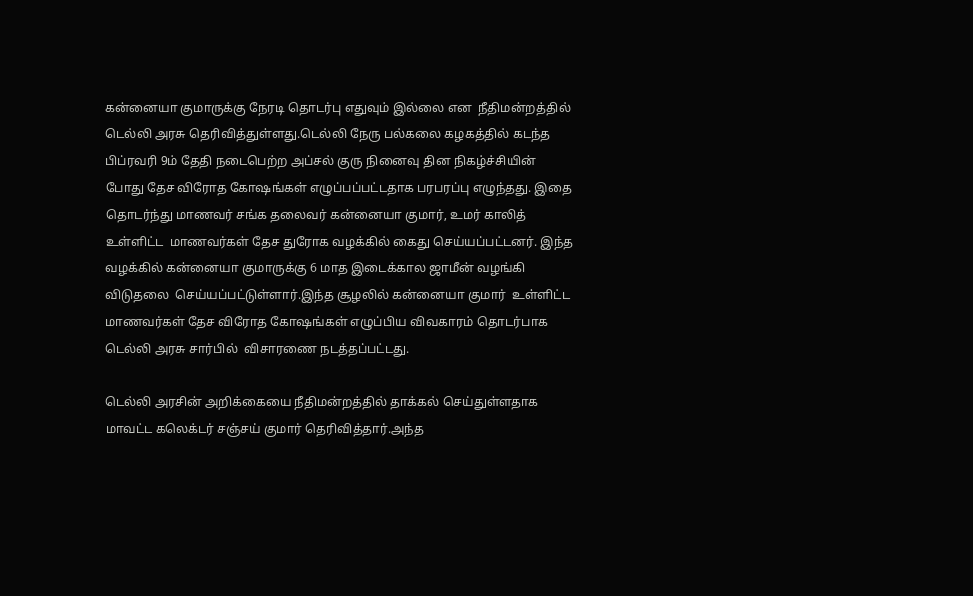கன்னையா குமாருக்கு நேரடி தொடர்பு எதுவும் இல்லை என  நீதிமன்றத்தில் டெல்லி அரசு தெரிவித்துள்ளது.டெல்லி நேரு பல்கலை கழகத்தில் கடந்த பிப்ரவரி 9ம் தேதி நடைபெற்ற அப்சல் குரு நினைவு தின நிகழ்ச்சியின்  போது தேச விரோத கோஷங்கள் எழுப்பப்பட்டதாக பரபரப்பு எழுந்தது. இதை தொடர்ந்து மாணவர் சங்க தலைவர் கன்னையா குமார், உமர் காலித் உள்ளிட்ட  மாணவர்கள் தேச துரோக வழக்கில் கைது செய்யப்பட்டனர். இந்த வழக்கில் கன்னையா குமாருக்கு 6 மாத இடைக்கால ஜாமீன் வழங்கி விடுதலை  செய்யப்பட்டுள்ளார்.இந்த சூழலில் கன்னையா குமார்  உள்ளிட்ட மாணவர்கள் தேச விரோத கோஷங்கள் எழுப்பிய விவகாரம் தொடர்பாக டெல்லி அரசு சார்பில்  விசாரணை நடத்தப்பட்டது.

டெல்லி அரசின் அறிக்கையை நீதிமன்றத்தில் தாக்கல் செய்துள்ளதாக மாவட்ட கலெக்டர் சஞ்சய் குமார் தெரிவித்தார்.அந்த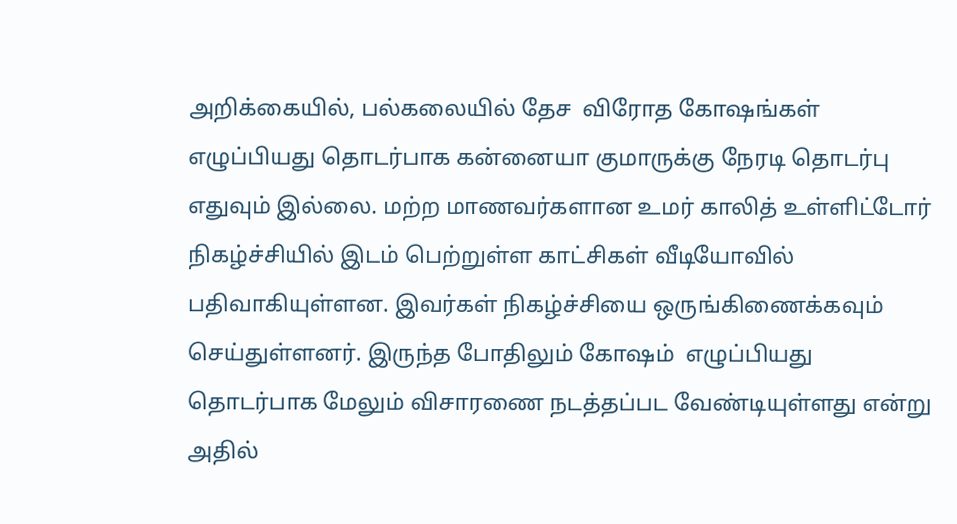அறிக்கையில், பல்கலையில் தேச  விரோத கோஷங்கள் எழுப்பியது தொடர்பாக கன்னையா குமாருக்கு நேரடி தொடர்பு எதுவும் இல்லை. மற்ற மாணவர்களான உமர் காலித் உள்ளிட்டோர்  நிகழ்ச்சியில் இடம் பெற்றுள்ள காட்சிகள் வீடியோவில் பதிவாகியுள்ளன. இவர்கள் நிகழ்ச்சியை ஒருங்கிணைக்கவும் செய்துள்ளனர். இருந்த போதிலும் கோஷம்  எழுப்பியது தொடர்பாக மேலும் விசாரணை நடத்தப்பட வேண்டியுள்ளது என்று அதில்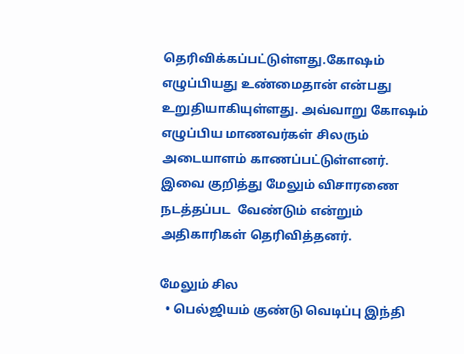தெரிவிக்கப்பட்டுள்ளது.கோஷம் எழுப்பியது உண்மைதான் என்பது  உறுதியாகியுள்ளது. அவ்வாறு கோஷம் எழுப்பிய மாணவர்கள் சிலரும் அடையாளம் காணப்பட்டுள்ளனர். இவை குறித்து மேலும் விசாரணை நடத்தப்பட  வேண்டும் என்றும் அதிகாரிகள் தெரிவித்தனர்.

மேலும் சில
  • பெல்ஜியம் குண்டு வெடிப்பு இந்தி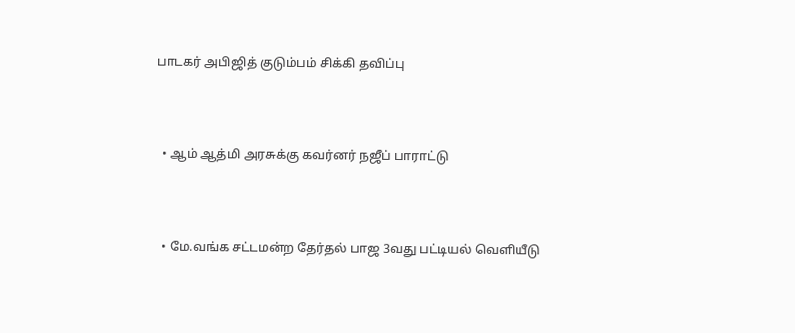பாடகர் அபிஜித் குடும்பம் சிக்கி தவிப்பு



  • ஆம் ஆத்மி அரசுக்கு கவர்னர் நஜீப் பாராட்டு



  • மே.வங்க சட்டமன்ற தேர்தல் பாஜ 3வது பட்டியல் வெளியீடு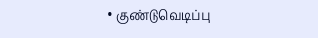• குண்டுவெடிப்பு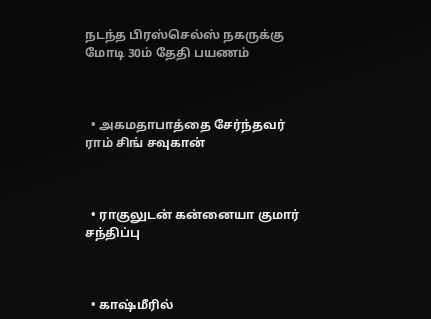நடந்த பிரஸ்செல்ஸ் நகருக்கு மோடி 30ம் தேதி பயணம்



  • அகமதாபாத்தை சேர்ந்தவர் ராம் சிங் சவுகான்



  • ராகுலுடன் கன்னையா குமார் சந்திப்பு



  • காஷ்மீரில்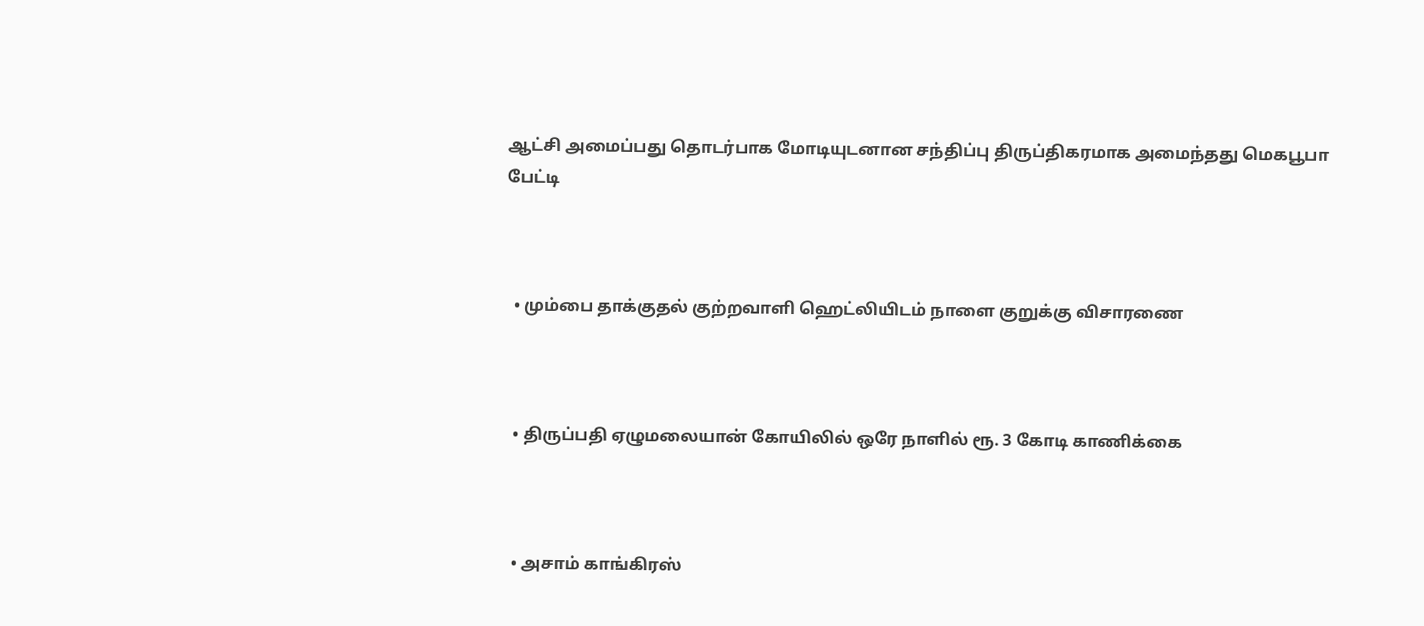ஆட்சி அமைப்பது தொடர்பாக மோடியுடனான சந்திப்பு திருப்திகரமாக அமைந்தது மெகபூபா பேட்டி



  • மும்பை தாக்குதல் குற்றவாளி ஹெட்லியிடம் நாளை குறுக்கு விசாரணை



  • திருப்பதி ஏழுமலையான் கோயிலில் ஒரே நாளில் ரூ. 3 கோடி காணிக்கை



  • அசாம் காங்கிரஸ்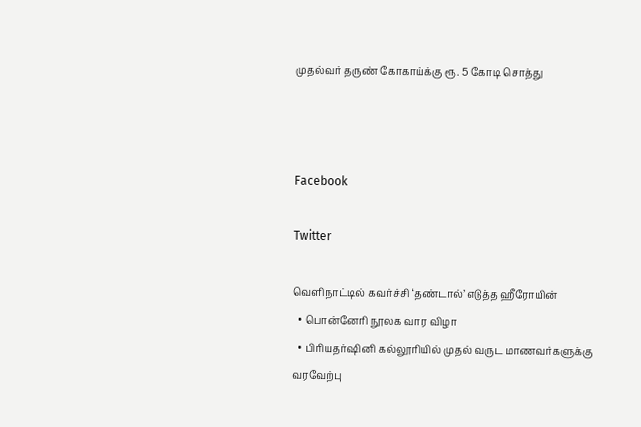முதல்வர் தருண் கோகாய்க்கு ரூ. 5 கோடி சொத்து



Facebook

Twitter

வெளிநாட்டில் கவர்ச்சி ‘தண்டால்’ எடுத்த ஹீரோயின்
  • பொன்னேரி நூலக வார விழா
  • பிரியதர்ஷினி கல்லூரியில் முதல் வருட மாணவர்களுக்கு வரவேற்பு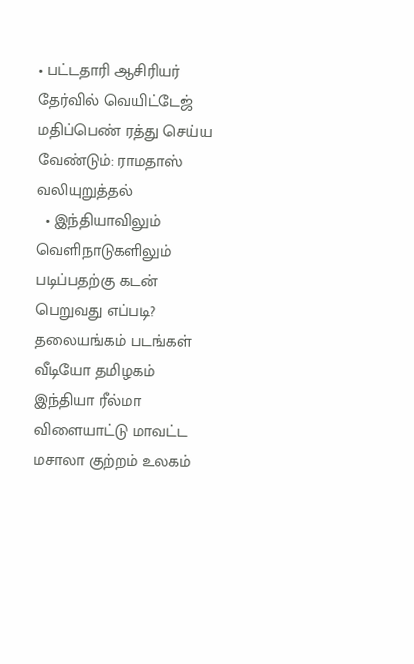• பட்டதாரி ஆசிரியர் தேர்வில் வெயிட்டேஜ் மதிப்பெண் ரத்து செய்ய வேண்டும்: ராமதாஸ் வலியுறுத்தல்
  • இந்தியாவிலும் வெளிநாடுகளிலும் படிப்பதற்கு கடன் பெறுவது எப்படி?
தலையங்கம் படங்கள் வீடியோ தமிழகம் இந்தியா ரீல்மா விளையாட்டு மாவட்ட மசாலா குற்றம் உலகம்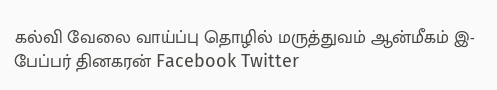கல்வி வேலை வாய்ப்பு தொழில் மருத்துவம் ஆன்மீகம் இ-பேப்பர் தினகரன் Facebook Twitter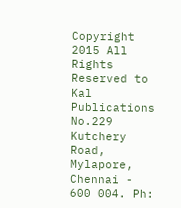Copyright 2015 All Rights Reserved to Kal Publications
No.229 Kutchery Road, Mylapore, Chennai - 600 004. Ph: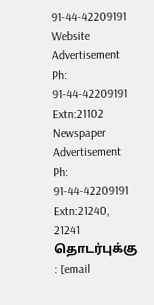91-44-42209191
Website Advertisement
Ph: 91-44-42209191 Extn:21102
Newspaper Advertisement
Ph: 91-44-42209191 Extn:21240, 21241
தொடர்புக்கு : [email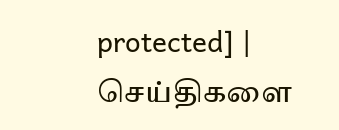protected] | செய்திகளை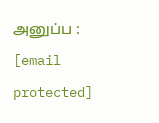அனுப்ப : [email protected]